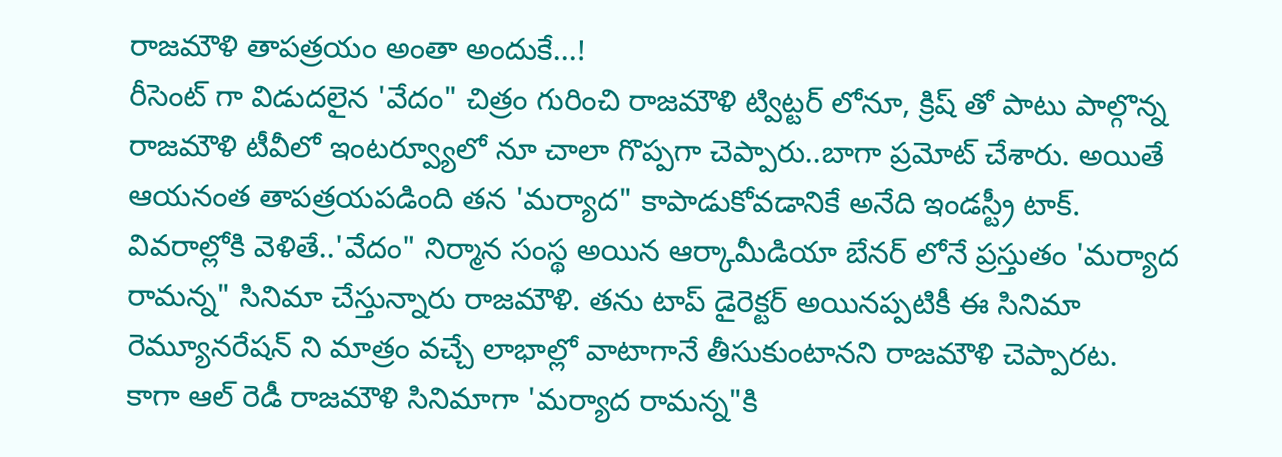రాజమౌళి తాపత్రయం అంతా అందుకే...!
రీసెంట్ గా విడుదలైన 'వేదం" చిత్రం గురించి రాజమౌళి ట్విట్టర్ లోనూ, క్రిష్ తో పాటు పాల్గొన్న రాజమౌళి టీవీలో ఇంటర్వ్యూలో నూ చాలా గొప్పగా చెప్పారు..బాగా ప్రమోట్ చేశారు. అయితే ఆయనంత తాపత్రయపడింది తన 'మర్యాద" కాపాడుకోవడానికే అనేది ఇండస్ట్రీ టాక్. వివరాల్లోకి వెళితే..'వేదం" నిర్మాన సంస్థ అయిన ఆర్కామీడియా బేనర్ లోనే ప్రస్తుతం 'మర్యాద రామన్న" సినిమా చేస్తున్నారు రాజమౌళి. తను టాప్ డైరెక్టర్ అయినప్పటికీ ఈ సినిమా రెమ్యూనరేషన్ ని మాత్రం వచ్చే లాభాల్లో వాటాగానే తీసుకుంటానని రాజమౌళి చెప్పారట.
కాగా ఆల్ రెడీ రాజమౌళి సినిమాగా 'మర్యాద రామన్న"కి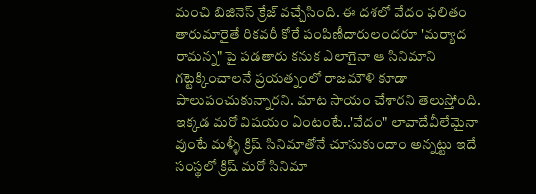మంచి బిజినెస్ క్రేజ్ వచ్చేసింది. ఈ దశలో వేదం ఫలితం తారుమారైతే రికవరీ కోరే పంపిణీదారులందరూ 'మర్యాద రామన్న" పై పడతారు కనుక ఎలాగైనా ఆ సినిమాని గట్టెక్కించాలనే ప్రయత్నంలో రాజమౌళి కూడా పాలుపంచుకున్నారని. మాట సాయం చేశారని తెలుస్తోంది. ఇక్కడ మరో విషయం ఏంటంటే..'వేదం" లావాదేవీలేమైనా వుంటే మళ్ళీ క్రిష్ సినిమాతోనే చూసుకుందాం అన్నట్టు ఇదే సంస్థలో క్రిష్ మరో సినిమా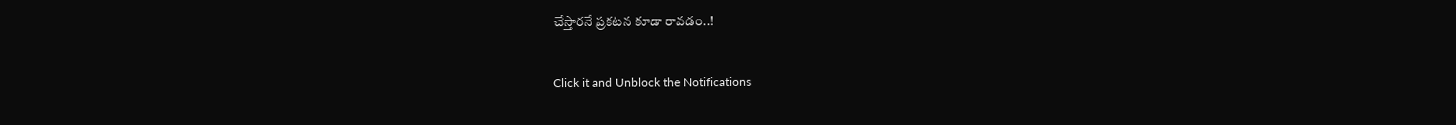చేస్తారనే ప్రకటన కూడా రావడం..!


Click it and Unblock the Notifications